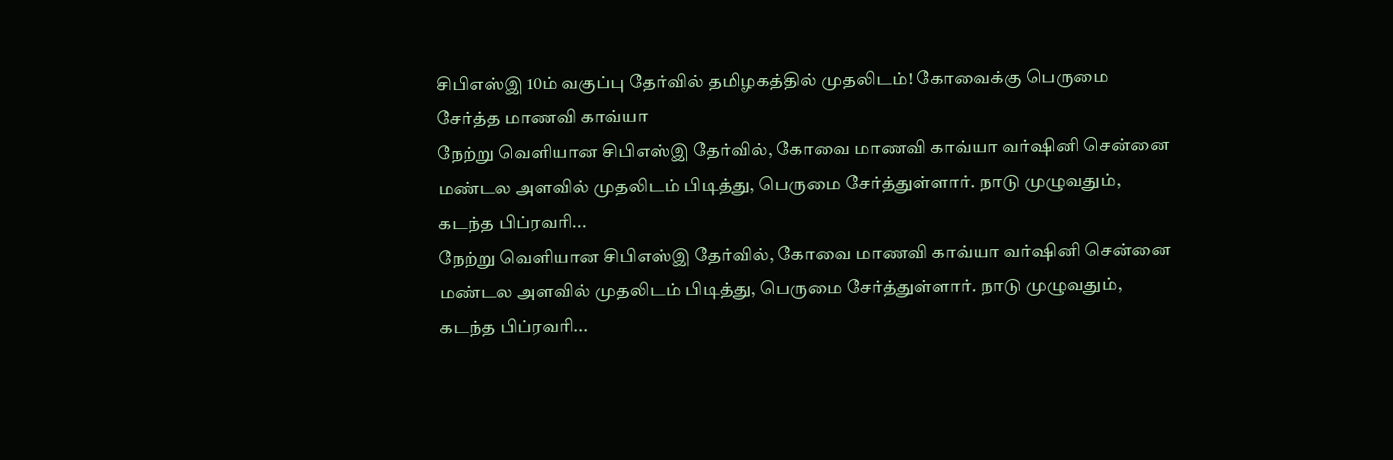சிபிஎஸ்இ 10ம் வகுப்பு தேர்வில் தமிழகத்தில் முதலிடம்! கோவைக்கு பெருமை சேர்த்த மாணவி காவ்யா
நேற்று வெளியான சிபிஎஸ்இ தேர்வில், கோவை மாணவி காவ்யா வர்ஷினி சென்னை மண்டல அளவில் முதலிடம் பிடித்து, பெருமை சேர்த்துள்ளார். நாடு முழுவதும், கடந்த பிப்ரவரி...
நேற்று வெளியான சிபிஎஸ்இ தேர்வில், கோவை மாணவி காவ்யா வர்ஷினி சென்னை மண்டல அளவில் முதலிடம் பிடித்து, பெருமை சேர்த்துள்ளார். நாடு முழுவதும், கடந்த பிப்ரவரி...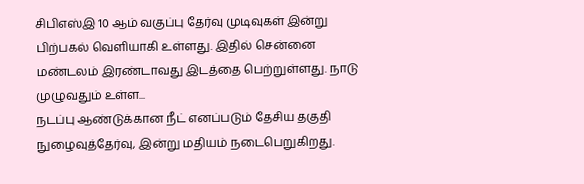சிபிஎஸ்இ 10 ஆம் வகுப்பு தேர்வு முடிவுகள் இன்று பிற்பகல் வெளியாகி உள்ளது. இதில் சென்னை மண்டலம் இரண்டாவது இடத்தை பெற்றுள்ளது. நாடு முழுவதும் உள்ள...
நடப்பு ஆண்டுக்கான நீட் எனப்படும் தேசிய தகுதி நுழைவுத்தேர்வு, இன்று மதியம் நடைபெறுகிறது.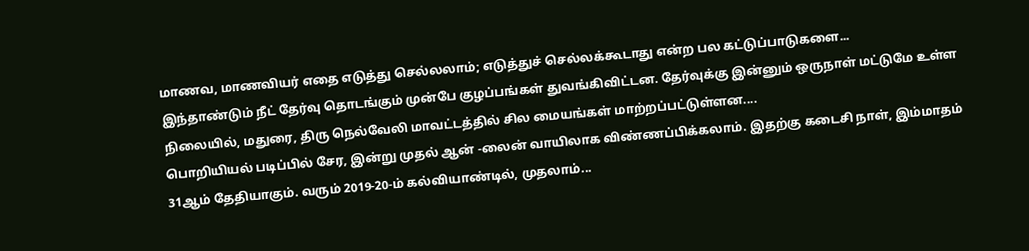மாணவ, மாணவியர் எதை எடுத்து செல்லலாம்; எடுத்துச் செல்லக்கூடாது என்ற பல கட்டுப்பாடுகளை...
இந்தாண்டும் நீட் தேர்வு தொடங்கும் முன்பே குழப்பங்கள் துவங்கிவிட்டன. தேர்வுக்கு இன்னும் ஒருநாள் மட்டுமே உள்ள நிலையில், மதுரை, திரு நெல்வேலி மாவட்டத்தில் சில மையங்கள் மாற்றப்பட்டுள்ளன....
பொறியியல் படிப்பில் சேர, இன்று முதல் ஆன் -லைன் வாயிலாக விண்ணப்பிக்கலாம். இதற்கு கடைசி நாள், இம்மாதம் 31ஆம் தேதியாகும். வரும் 2019-20-ம் கல்வியாண்டில், முதலாம்...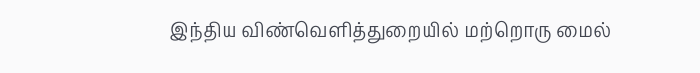இந்திய விண்வெளித்துறையில் மற்றொரு மைல்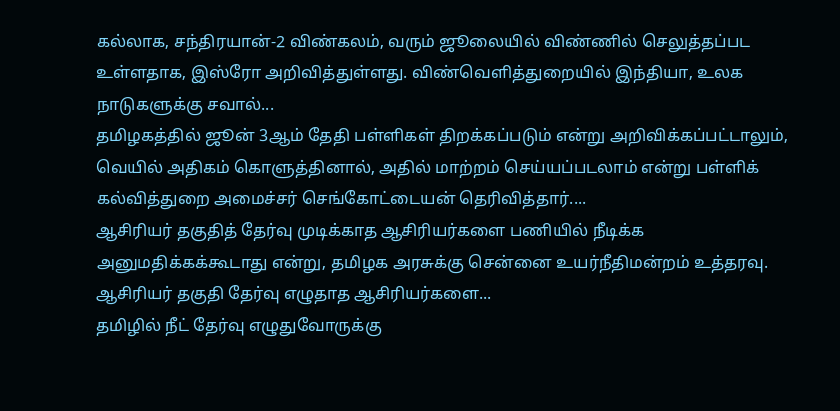கல்லாக, சந்திரயான்-2 விண்கலம், வரும் ஜூலையில் விண்ணில் செலுத்தப்பட உள்ளதாக, இஸ்ரோ அறிவித்துள்ளது. விண்வெளித்துறையில் இந்தியா, உலக நாடுகளுக்கு சவால்...
தமிழகத்தில் ஜூன் 3ஆம் தேதி பள்ளிகள் திறக்கப்படும் என்று அறிவிக்கப்பட்டாலும், வெயில் அதிகம் கொளுத்தினால், அதில் மாற்றம் செய்யப்படலாம் என்று பள்ளிக் கல்வித்துறை அமைச்சர் செங்கோட்டையன் தெரிவித்தார்....
ஆசிரியர் தகுதித் தேர்வு முடிக்காத ஆசிரியர்களை பணியில் நீடிக்க அனுமதிக்கக்கூடாது என்று, தமிழக அரசுக்கு சென்னை உயர்நீதிமன்றம் உத்தரவு. ஆசிரியர் தகுதி தேர்வு எழுதாத ஆசிரியர்களை...
தமிழில் நீட் தேர்வு எழுதுவோருக்கு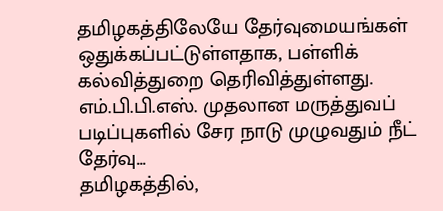தமிழகத்திலேயே தேர்வுமையங்கள் ஒதுக்கப்பட்டுள்ளதாக, பள்ளிக் கல்வித்துறை தெரிவித்துள்ளது. எம்.பி.பி.எஸ். முதலான மருத்துவப் படிப்புகளில் சேர நாடு முழுவதும் நீட் தேர்வு...
தமிழகத்தில்,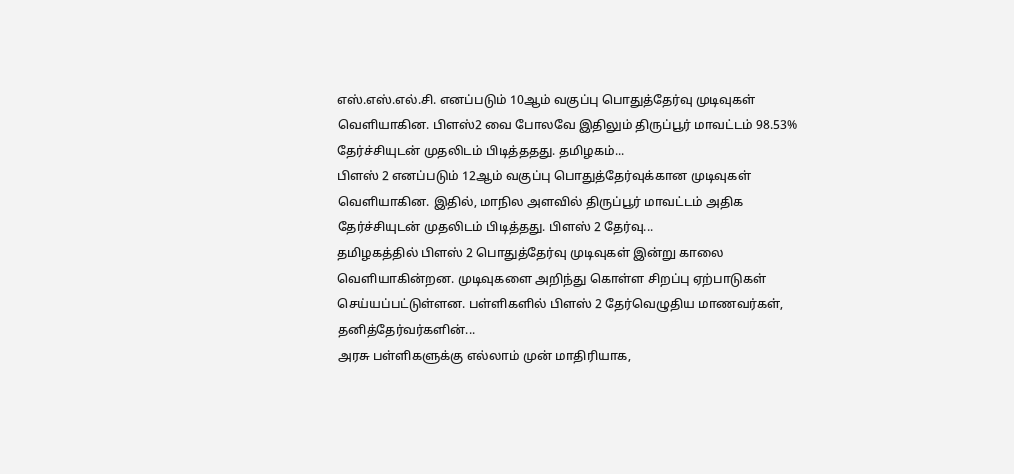எஸ்.எஸ்.எல்.சி. எனப்படும் 10ஆம் வகுப்பு பொதுத்தேர்வு முடிவுகள் வெளியாகின. பிளஸ்2 வை போலவே இதிலும் திருப்பூர் மாவட்டம் 98.53% தேர்ச்சியுடன் முதலிடம் பிடித்ததது. தமிழகம்...
பிளஸ் 2 எனப்படும் 12ஆம் வகுப்பு பொதுத்தேர்வுக்கான முடிவுகள் வெளியாகின. இதில், மாநில அளவில் திருப்பூர் மாவட்டம் அதிக தேர்ச்சியுடன் முதலிடம் பிடித்தது. பிளஸ் 2 தேர்வு...
தமிழகத்தில் பிளஸ் 2 பொதுத்தேர்வு முடிவுகள் இன்று காலை வெளியாகின்றன. முடிவுகளை அறிந்து கொள்ள சிறப்பு ஏற்பாடுகள் செய்யப்பட்டுள்ளன. பள்ளிகளில் பிளஸ் 2 தேர்வெழுதிய மாணவர்கள், தனித்தேர்வர்களின்...
அரசு பள்ளிகளுக்கு எல்லாம் முன் மாதிரியாக,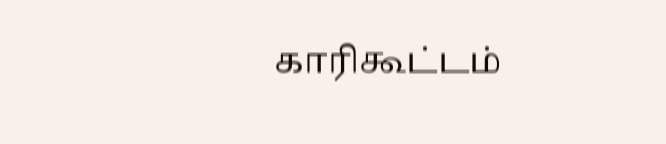காரிகூட்டம்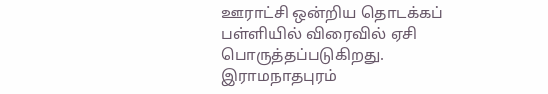ஊராட்சி ஒன்றிய தொடக்கப் பள்ளியில் விரைவில் ஏசி பொருத்தப்படுகிறது. இராமநாதபுரம்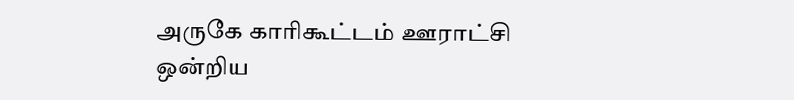அருகே காரிகூட்டம் ஊராட்சி ஒன்றிய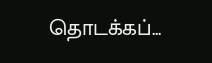தொடக்கப்...